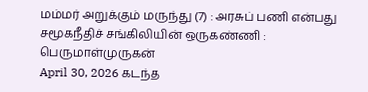மம்மர் அறுக்கும் மருந்து (7) : அரசுப் பணி என்பது சமூகநீதிச் சங்கிலியின் ஒருகண்ணி : பெருமாள்முருகன்
April 30, 2026 கடந்த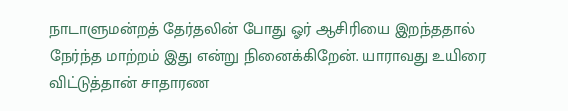நாடாளுமன்றத் தேர்தலின் போது ஓர் ஆசிரியை இறந்ததால் நேர்ந்த மாற்றம் இது என்று நினைக்கிறேன். யாராவது உயிரை விட்டுத்தான் சாதாரண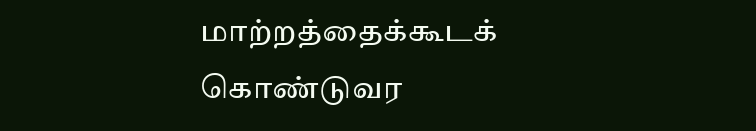மாற்றத்தைக்கூடக் கொண்டுவர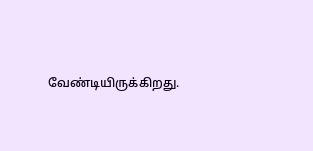வேண்டியிருக்கிறது.